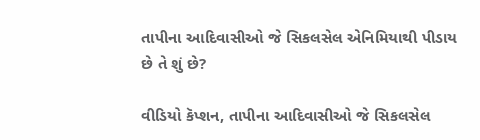તાપીના આદિવાસીઓ જે સિકલસેલ એનિમિયાથી પીડાય છે તે શું છે?

વીડિયો કૅપ્શન, તાપીના આદિવાસીઓ જે સિકલસેલ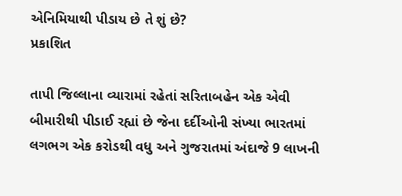એનિમિયાથી પીડાય છે તે શું છે?
પ્રકાશિત

તાપી જિલ્લાના વ્યારામાં રહેતાં સરિતાબહેન એક એવી બીમારીથી પીડાઈ રહ્યાં છે જેના દર્દીઓની સંખ્યા ભારતમાં લગભગ એક કરોડથી વધુ અને ગુજરાતમાં અંદાજે 9 લાખની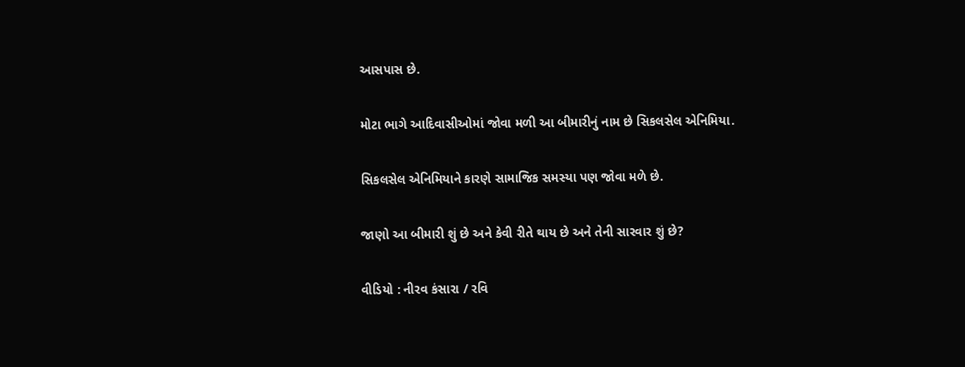આસપાસ છે.

મોટા ભાગે આદિવાસીઓમાં જોવા મળી આ બીમારીનું નામ છે સિકલસેલ એનિમિયા.

સિકલસેલ એનિમિયાને કારણે સામાજિક સમસ્યા પણ જોવા મળે છે.

જાણો આ બીમારી શું છે અને કેવી રીતે થાય છે અને તેની સારવાર શું છે?

વીડિયો : નીરવ કંસારા / રવિ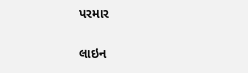પરમાર

લાઇન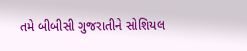તમે બીબીસી ગુજરાતીને સોશિયલ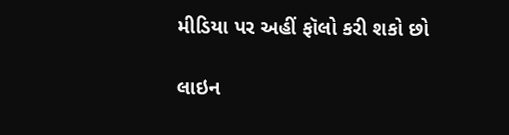મીડિયા પર અહીં ફૉલો કરી શકો છો

લાઇન